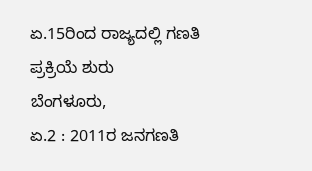ಏ.15ರಿಂದ ರಾಜ್ಯದಲ್ಲಿ ಗಣತಿ ಪ್ರಕ್ರಿಯೆ ಶುರು
ಬೆಂಗಳೂರು,
ಏ.2 : 2011ರ ಜನಗಣತಿ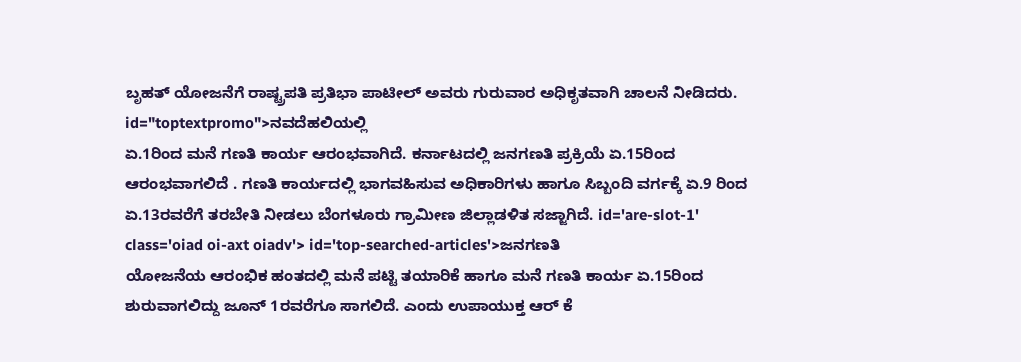ಬೃಹತ್ ಯೋಜನೆಗೆ ರಾಷ್ಟ್ರಪತಿ ಪ್ರತಿಭಾ ಪಾಟೀಲ್ ಅವರು ಗುರುವಾರ ಅಧಿಕೃತವಾಗಿ ಚಾಲನೆ ನೀಡಿದರು. id="toptextpromo">ನವದೆಹಲಿಯಲ್ಲಿ
ಏ.1ರಿಂದ ಮನೆ ಗಣತಿ ಕಾರ್ಯ ಆರಂಭವಾಗಿದೆ. ಕರ್ನಾಟದಲ್ಲಿ ಜನಗಣತಿ ಪ್ರಕ್ರಿಯೆ ಏ.15ರಿಂದ ಆರಂಭವಾಗಲಿದೆ . ಗಣತಿ ಕಾರ್ಯದಲ್ಲಿ ಭಾಗವಹಿಸುವ ಅಧಿಕಾರಿಗಳು ಹಾಗೂ ಸಿಬ್ಬಂದಿ ವರ್ಗಕ್ಕೆ ಏ.9 ರಿಂದ ಏ.13ರವರೆಗೆ ತರಬೇತಿ ನೀಡಲು ಬೆಂಗಳೂರು ಗ್ರಾಮೀಣ ಜಿಲ್ಲಾಡಳಿತ ಸಜ್ಜಾಗಿದೆ. id='are-slot-1' class='oiad oi-axt oiadv'> id='top-searched-articles'>ಜನಗಣತಿ
ಯೋಜನೆಯ ಆರಂಭಿಕ ಹಂತದಲ್ಲಿ ಮನೆ ಪಟ್ಟಿ ತಯಾರಿಕೆ ಹಾಗೂ ಮನೆ ಗಣತಿ ಕಾರ್ಯ ಏ.15ರಿಂದ ಶುರುವಾಗಲಿದ್ದು ಜೂನ್ 1ರವರೆಗೂ ಸಾಗಲಿದೆ. ಎಂದು ಉಪಾಯುಕ್ತ ಆರ್ ಕೆ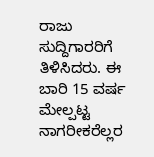ರಾಜು ಸುದ್ದಿಗಾರರಿಗೆ ತಿಳಿಸಿದರು. ಈ ಬಾರಿ 15 ವರ್ಷ ಮೇಲ್ಪಟ್ಟ ನಾಗರೀಕರೆಲ್ಲರ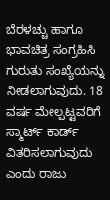ಬೆರಳಚ್ಚು ಹಾಗೂ ಭಾವಚಿತ್ರ ಸಂಗ್ರಹಿಸಿ ಗುರುತು ಸಂಖ್ಯೆಯನ್ನು ನೀಡಲಾಗುವುದು. 18 ವರ್ಷ ಮೇಲ್ಪಟ್ಟವರಿಗೆ ಸ್ಮಾರ್ಟ್ ಕಾರ್ಡ್ ವಿತರಿಸಲಾಗುವುದು ಎಂದು ರಾಜು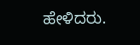ಹೇಳಿದರು.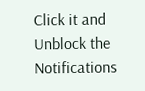Click it and Unblock the Notifications